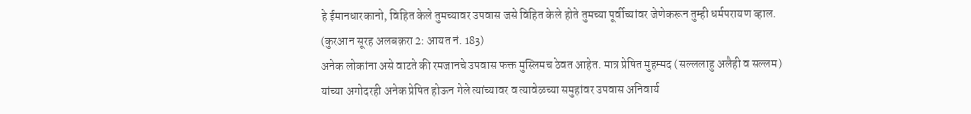हे ईमानधारकानो, विहित केले तुमच्यावर उपवास जसे विहित केले होते तुमच्या पूर्वीच्यांवर जेणेकरून तुम्ही धर्मपरायण व्हाल. (कुरआन सूरह अलबक़रा 2: आयत नं. 183)
अनेक लोकांना असे वाटते की रमजानचे उपवास फक्त मुस्लिमच ठेवत आहेत. मात्र प्रेषित मुहम्मद (सल्ललाहु अलैही व सल्लम) यांच्या अगोदरही अनेक प्रेषित होऊन गेले त्यांच्यावर व त्यावेळच्या समुहांवर उपवास अनिवार्य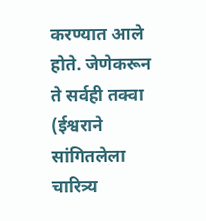करण्यात आले होते. जेणेकरून ते सर्वही तक्वा (ईश्वराने सांगितलेला चारित्र्य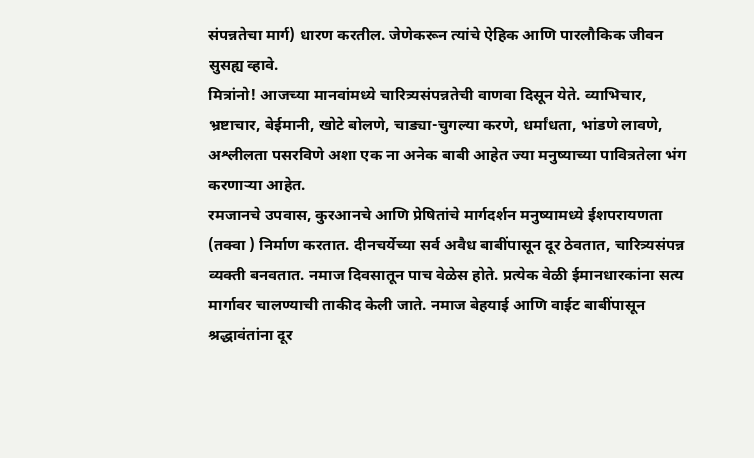संपन्नतेचा मार्ग) धारण करतील. जेणेकरून त्यांचे ऐहिक आणि पारलौकिक जीवन सुसह्य व्हावे.
मित्रांनो! आजच्या मानवांमध्ये चारित्र्यसंपन्नतेची वाणवा दिसून येते. व्याभिचार, भ्रष्टाचार, बेईमानी, खोटे बोलणे, चाड्या-चुगल्या करणे, धर्मांधता, भांडणे लावणे, अश्लीलता पसरविणे अशा एक ना अनेक बाबी आहेत ज्या मनुष्याच्या पावित्रतेला भंग करणाऱ्या आहेत.
रमजानचे उपवास, कुरआनचे आणि प्रेषितांचे मार्गदर्शन मनुष्यामध्ये ईशपरायणता (तक्वा ) निर्माण करतात. दीनचर्येच्या सर्व अवैध बाबींपासून दूर ठेवतात, चारित्र्यसंपन्न व्यक्ती बनवतात. नमाज दिवसातून पाच वेळेस होते. प्रत्येक वेळी ईमानधारकांना सत्य मार्गावर चालण्याची ताकीद केली जाते. नमाज बेहयाई आणि वाईट बाबींपासून श्रद्धावंतांना दूर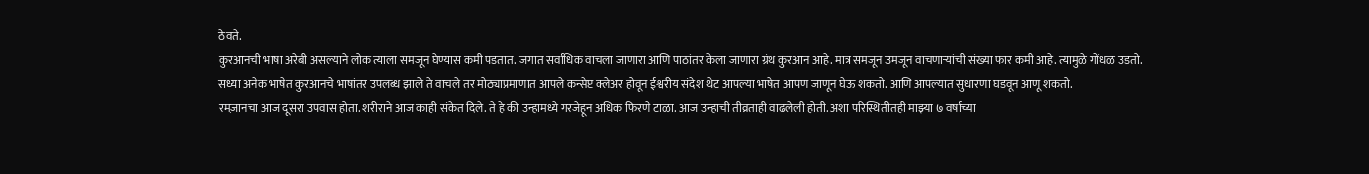ठेवते.
कुरआनची भाषा अरेबी असल्याने लोक त्याला समजून घेण्यास कमी पडतात. जगात सर्वाधिक वाचला जाणारा आणि पाठांतर केला जाणारा ग्रंथ कुरआन आहे. मात्र समजून उमजून वाचणाऱ्यांची संख्या फार कमी आहे. त्यामुळे गोंधळ उडतो.
सध्या अनेक भाषेत कुरआनचे भाषांतर उपलब्ध झाले ते वाचले तर मोठ्याप्रमाणात आपले कन्सेप्ट क्लेअर होवून ईश्वरीय संदेश थेट आपल्या भाषेत आपण जाणून घेऊ शकतो. आणि आपल्यात सुधारणा घडवून आणू शकतो.
रमज़ानचा आज दूसरा उपवास होता. शरीराने आज काही संकेत दिले. ते हे की उन्हामध्ये गरजेहून अधिक फिरणे टाळा. आज उन्हाची तीव्रताही वाढलेली होती. अशा परिस्थितीतही माझ्या ७ वर्षाच्या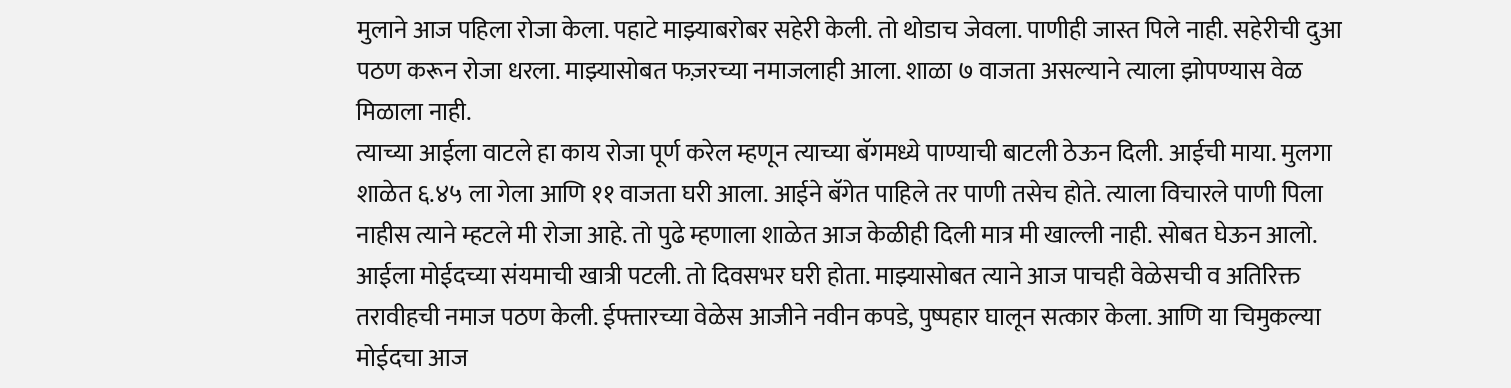मुलाने आज पहिला रोजा केला. पहाटे माझ्याबरोबर सहेरी केली. तो थोडाच जेवला. पाणीही जास्त पिले नाही. सहेरीची दुआ पठण करून रोजा धरला. माझ्यासोबत फज़रच्या नमाजलाही आला. शाळा ७ वाजता असल्याने त्याला झोपण्यास वेळ मिळाला नाही.
त्याच्या आईला वाटले हा काय रोजा पूर्ण करेल म्हणून त्याच्या बॅगमध्ये पाण्याची बाटली ठेऊन दिली. आईची माया. मुलगा शाळेत ६.४५ ला गेला आणि ११ वाजता घरी आला. आईने बॅगेत पाहिले तर पाणी तसेच होते. त्याला विचारले पाणी पिला नाहीस त्याने म्हटले मी रोजा आहे. तो पुढे म्हणाला शाळेत आज केळीही दिली मात्र मी खाल्ली नाही. सोबत घेऊन आलो. आईला मोईदच्या संयमाची खात्री पटली. तो दिवसभर घरी होता. माझ्यासोबत त्याने आज पाचही वेळेसची व अतिरिक्त तरावीहची नमाज पठण केली. ईफ्तारच्या वेळेस आजीने नवीन कपडे, पुष्पहार घालून सत्कार केला. आणि या चिमुकल्या मोईदचा आज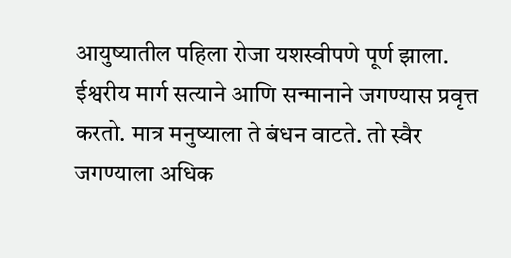आयुष्यातील पहिला रोजा यशस्वीपणे पूर्ण झाला.
ईश्वरीय मार्ग सत्याने आणि सन्मानाने जगण्यास प्रवृत्त करतो. मात्र मनुष्याला ते बंधन वाटते. तो स्वैर जगण्याला अधिक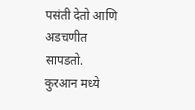पसंती देतो आणि अडचणीत सापडतो.
कुरआन मध्ये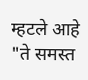म्हटले आहे "ते समस्त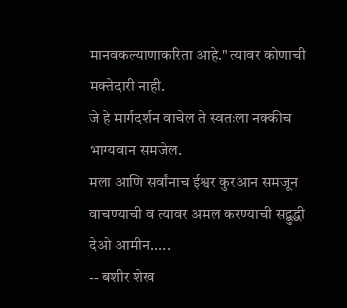मानवकल्याणाकरिता आहे." त्यावर कोणाची मक्तेदारी नाही.
जे हे मार्गदर्शन वाचेल ते स्वतःला नक्कीच भाग्यवान समजेल.
मला आणि सर्वांनाच ईश्वर कुरआन समजून वाचण्याची व त्यावर अमल करण्याची सद्बुद्धी देओ आमीन.....
-- बशीर शेख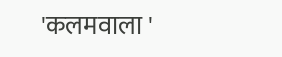'कलमवाला '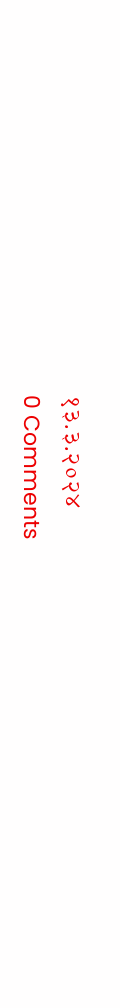१३.३.२०२४
0 Comments